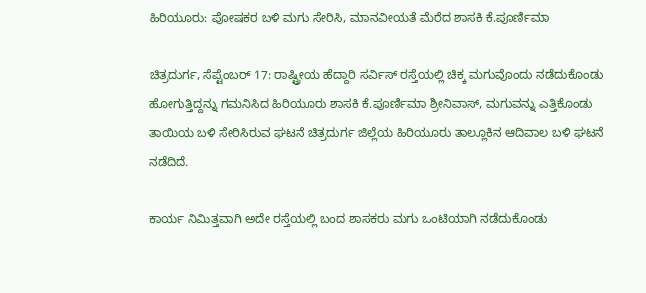ಹಿರಿಯೂರು: ಪೋಷಕರ ಬಳಿ ಮಗು ಸೇರಿಸಿ, ಮಾನವೀಯತೆ ಮೆರೆದ ಶಾಸಕಿ ಕೆ.ಪೂರ್ಣಿಮಾ

ಚಿತ್ರದುರ್ಗ, ಸೆಪ್ಟೆಂಬರ್ 17: ರಾಷ್ಟ್ರೀಯ ಹೆದ್ದಾರಿ ಸರ್ವಿಸ್ ರಸ್ತೆಯಲ್ಲಿ ಚಿಕ್ಕ ಮಗುವೊಂದು ನಡೆದುಕೊಂಡು ಹೋಗುತ್ತಿದ್ದನ್ನು ಗಮನಿಸಿದ ಹಿರಿಯೂರು ಶಾಸಕಿ ಕೆ.ಪೂರ್ಣಿಮಾ ಶ್ರೀನಿವಾಸ್, ಮಗುವನ್ನು ಎತ್ತಿಕೊಂಡು ತಾಯಿಯ ಬಳಿ ಸೇರಿಸಿರುವ ಘಟನೆ ಚಿತ್ರದುರ್ಗ ಜಿಲ್ಲೆಯ ಹಿರಿಯೂರು ತಾಲ್ಲೂಕಿನ ಆದಿವಾಲ ಬಳಿ ಘಟನೆ ನಡೆದಿದೆ.

ಕಾರ್ಯ ನಿಮಿತ್ತವಾಗಿ ಅದೇ ರಸ್ತೆಯಲ್ಲಿ ಬಂದ ಶಾಸಕರು ಮಗು ಒಂಟಿಯಾಗಿ ನಡೆದುಕೊಂಡು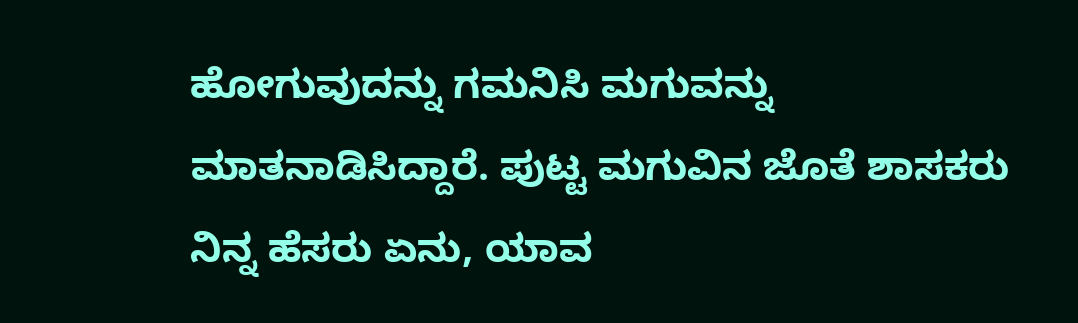ಹೋಗುವುದನ್ನು ಗಮನಿಸಿ ಮಗುವನ್ನು ಮಾತನಾಡಿಸಿದ್ದಾರೆ. ಪುಟ್ಟ ಮಗುವಿನ ಜೊತೆ ಶಾಸಕರು ನಿನ್ನ ಹೆಸರು ಏನು, ಯಾವ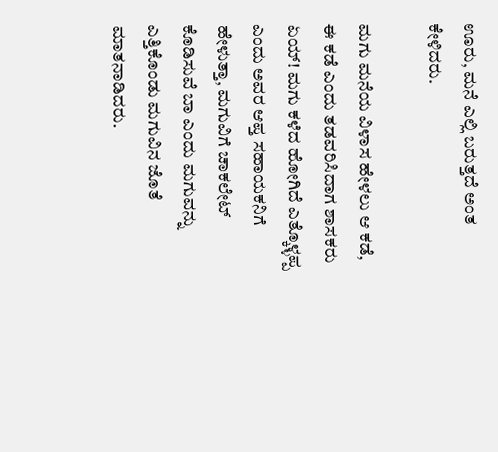ಊರು, ಮನೆ ಎಲ್ಲಿ ಬರುತ್ತದೆ ಅಂತ ಕೇಳಿದರು.

ಮಗು ಮನೆಯ ವಿಳಾಸ ಹೇಳಲು ಆ ಕಡೆ, ಈ ಕಡೆ ಎಂದು ತಡವರಿಸಿದಾಗ ಶಾಸಕರು ಏಯ್! ಮಗು ಕಳೆದ ಹೋಗಿದೆ ಎತ್ಕೊಳ್ಳಪ್ಪ ಎಂದು ಅವರ ಆಪ್ತ ಸಹಾಯಕನಿಗೆ ಹೇಳುತ್ತಾ, ಮಗುವಿಗೆ ಚಾಕಲೇಟ್ ಕೊಡಿಸುವೆ ಬಾ ಎಂದು ಮಗುವನ್ನು ಎತ್ತಿಕೊಂಡು ಮಗುವಿನ ಜೊತೆ ಮಾತನಾಡಿದರು.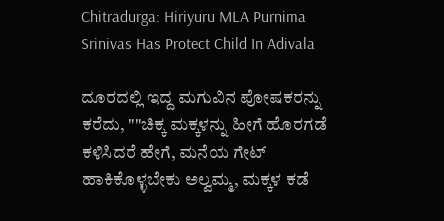Chitradurga: Hiriyuru MLA Purnima Srinivas Has Protect Child In Adivala

ದೂರದಲ್ಲಿ ಇದ್ದ ಮಗುವಿನ ಪೋಷಕರನ್ನು ಕರೆದು, ""ಚಿಕ್ಕ ಮಕ್ಕಳನ್ನು ಹೀಗೆ ಹೊರಗಡೆ ಕಳಿಸಿದರೆ ಹೇಗೆ, ಮನೆಯ ಗೇಟ್ ಹಾಕಿಕೊಳ್ಳಬೇಕು ಅಲ್ವಮ್ಮ, ಮಕ್ಕಳ ಕಡೆ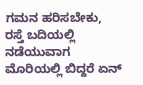ಗಮನ ಹರಿಸಬೇಕು, ರಸ್ತೆ ಬದಿಯಲ್ಲಿ ನಡೆಯುವಾಗ ಮೊರಿಯಲ್ಲಿ ಬಿದ್ದರೆ ಏನ್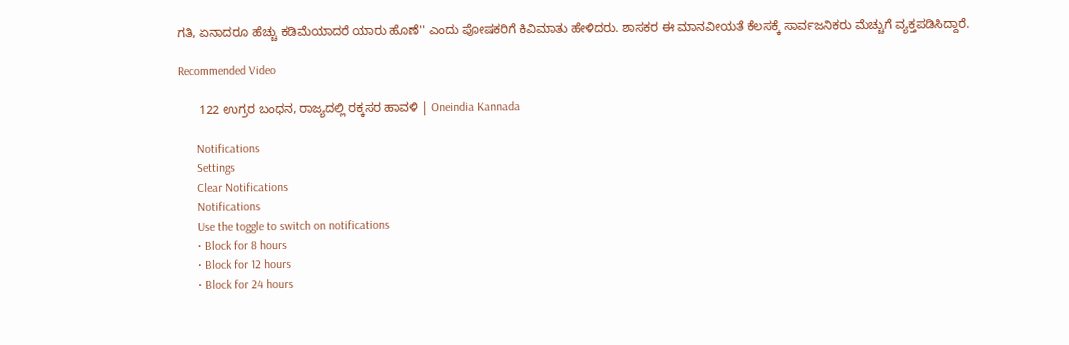ಗತಿ, ಏನಾದರೂ ಹೆಚ್ಚು ಕಡಿಮೆಯಾದರೆ ಯಾರು ಹೊಣೆ'' ಎಂದು ಪೋಷಕರಿಗೆ ಕಿವಿಮಾತು ಹೇಳಿದರು. ಶಾಸಕರ ಈ ಮಾನವೀಯತೆ ಕೆಲಸಕ್ಕೆ ಸಾರ್ವಜನಿಕರು ಮೆಚ್ಚುಗೆ ವ್ಯಕ್ತಪಡಿಸಿದ್ದಾರೆ.

Recommended Video

      122 ಉಗ್ರರ ಬಂಧನ, ರಾಜ್ಯದಲ್ಲಿ ರಕ್ಕಸರ ಹಾವಳಿ | Oneindia Kannada

      Notifications
      Settings
      Clear Notifications
      Notifications
      Use the toggle to switch on notifications
      • Block for 8 hours
      • Block for 12 hours
      • Block for 24 hours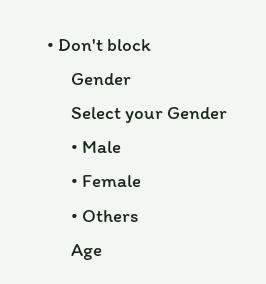• Don't block
      Gender
      Select your Gender
      • Male
      • Female
      • Others
      Age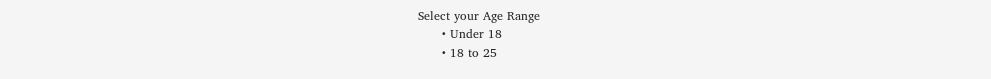Select your Age Range
      • Under 18
      • 18 to 25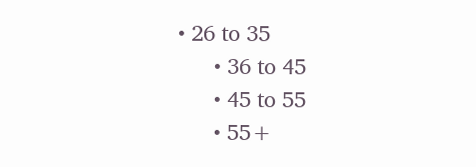• 26 to 35
      • 36 to 45
      • 45 to 55
      • 55+